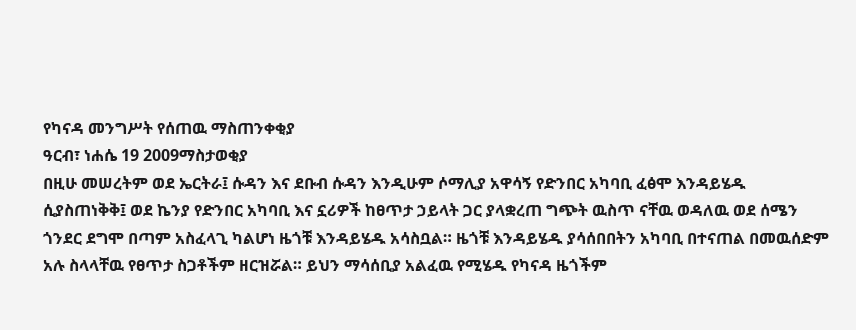የካናዳ መንግሥት የሰጠዉ ማስጠንቀቂያ
ዓርብ፣ ነሐሴ 19 2009ማስታወቂያ
በዚሁ መሠረትም ወደ ኤርትራ፤ ሱዳን እና ደቡብ ሱዳን እንዲሁም ሶማሊያ አዋሳኝ የድንበር አካባቢ ፈፅሞ እንዳይሄዱ ሲያስጠነቅቅ፤ ወደ ኬንያ የድንበር አካባቢ እና ኗሪዎች ከፀጥታ ኃይላት ጋር ያላቋረጠ ግጭት ዉስጥ ናቸዉ ወዳለዉ ወደ ሰሜን ጎንደር ደግሞ በጣም አስፈላጊ ካልሆነ ዜጎቹ እንዳይሄዱ አሳስቧል። ዜጎቹ እንዳይሄዱ ያሳሰበበትን አካባቢ በተናጠል በመዉሰድም አሉ ስላላቸዉ የፀጥታ ስጋቶችም ዘርዝሯል። ይህን ማሳሰቢያ አልፈዉ የሚሄዱ የካናዳ ዜጎችም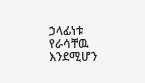ኃላፊነቱ የራሳቸዉ እንደሚሆን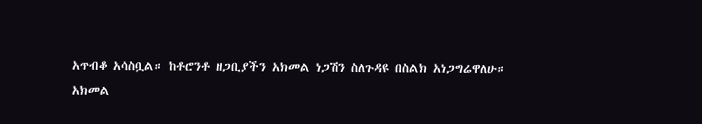አጥብቆ አሳስቧል። ከቶሮንቶ ዘጋቢያችን አክመል ነጋሽን ስለጉዳዩ በስልክ አነጋግሬዋለሁ።
አክመል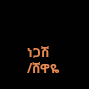ነጋሽ /ሸዋዬ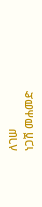ለገሠ
ነጋሽ መሐመድ